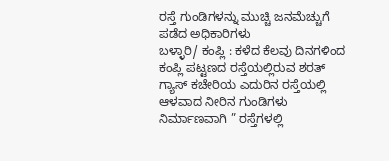ರಸ್ತೆ ಗುಂಡಿಗಳನ್ನು ಮುಚ್ಚಿ ಜನಮೆಚ್ಚುಗೆ ಪಡೆದ ಅಧಿಕಾರಿಗಳು
ಬಳ್ಳಾರಿ/ ಕಂಪ್ಲಿ : ಕಳೆದ ಕೆಲವು ದಿನಗಳಿಂದ ಕಂಪ್ಲಿ ಪಟ್ಟಣದ ರಸ್ತೆಯಲ್ಲಿರುವ ಶರತ್ ಗ್ಯಾಸ್ ಕಚೇರಿಯ ಎದುರಿನ ರಸ್ತೆಯಲ್ಲಿ ಆಳವಾದ ನೀರಿನ ಗುಂಡಿಗಳು ನಿರ್ಮಾಣವಾಗಿ ” ರಸ್ತೆಗಳಲ್ಲಿ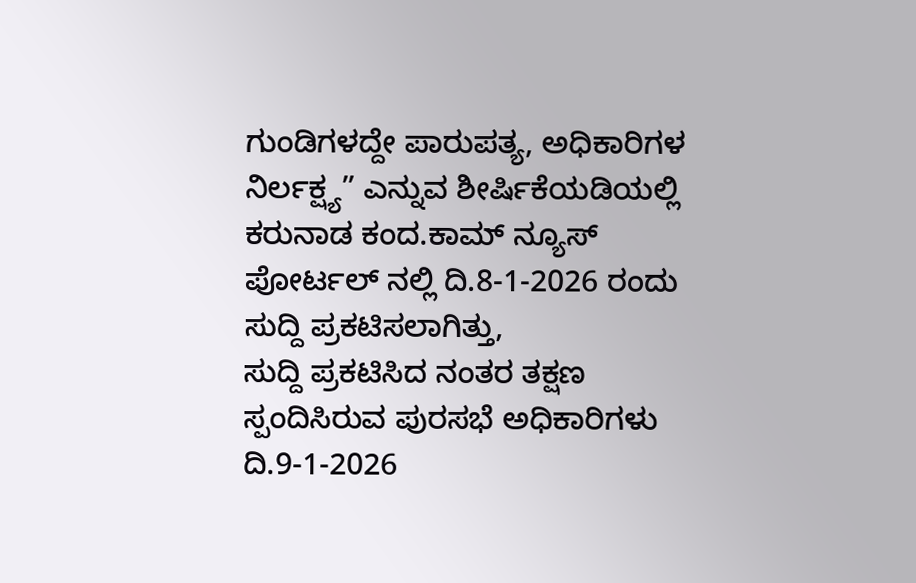ಗುಂಡಿಗಳದ್ದೇ ಪಾರುಪತ್ಯ, ಅಧಿಕಾರಿಗಳ ನಿರ್ಲಕ್ಷ್ಯ” ಎನ್ನುವ ಶೀರ್ಷಿಕೆಯಡಿಯಲ್ಲಿ ಕರುನಾಡ ಕಂದ.ಕಾಮ್ ನ್ಯೂಸ್ ಪೋರ್ಟಲ್ ನಲ್ಲಿ ದಿ.8-1-2026 ರಂದು ಸುದ್ದಿ ಪ್ರಕಟಿಸಲಾಗಿತ್ತು,
ಸುದ್ದಿ ಪ್ರಕಟಿಸಿದ ನಂತರ ತಕ್ಷಣ ಸ್ಪಂದಿಸಿರುವ ಪುರಸಭೆ ಅಧಿಕಾರಿಗಳು ದಿ.9-1-2026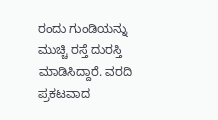ರಂದು ಗುಂಡಿಯನ್ನು ಮುಚ್ಚಿ ರಸ್ತೆ ದುರಸ್ತಿ ಮಾಡಿಸಿದ್ದಾರೆ. ವರದಿ ಪ್ರಕಟವಾದ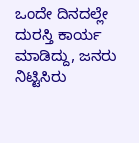ಒಂದೇ ದಿನದಲ್ಲೇ ದುರಸ್ತಿ ಕಾರ್ಯ ಮಾಡಿದ್ದು, ಜನರು ನಿಟ್ಟಿಸಿರು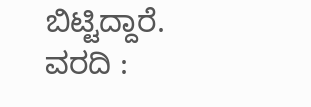ಬಿಟ್ಟಿದ್ದಾರೆ.
ವರದಿ :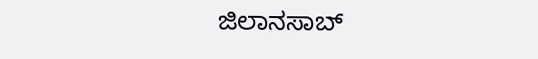ಜಿಲಾನಸಾಬ್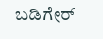ಬಡಿಗೇರ್